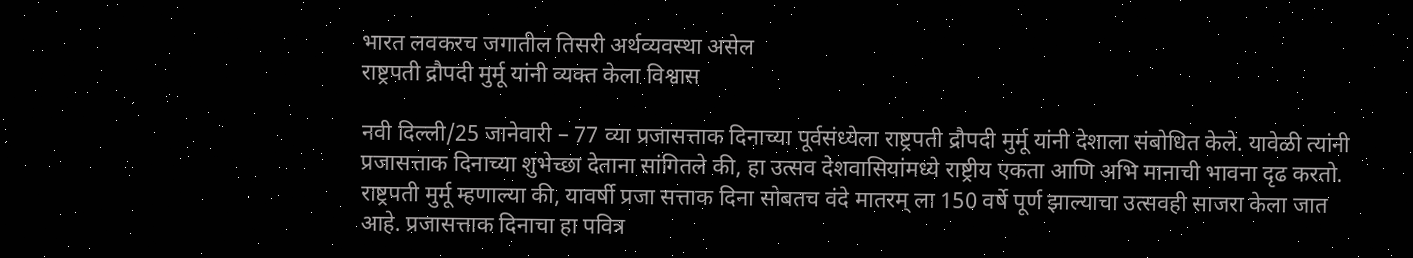भारत लवकरच जगातील तिसरी अर्थव्यवस्था असेल
राष्ट्रपती द्रौपदी मुर्मू यांनी व्यक्त केला विश्वास

नवी दिल्ली/25 जानेवारी – 77 व्या प्रजासत्ताक दिनाच्या पूर्वसंध्येला राष्ट्रपती द्रौपदी मुर्मू यांनी देशाला संबोधित केले. यावेळी त्यांनी प्रजासत्ताक दिनाच्या शुभेच्छा देताना सांगितले की, हा उत्सव देशवासियांमध्ये राष्ट्रीय एकता आणि अभि मानाची भावना दृढ करतो. राष्ट्रपती मुर्मू म्हणाल्या की, यावर्षी प्रजा सत्ताक दिना सोबतच वंदे मातरम् ला 150 वर्षे पूर्ण झाल्याचा उत्सवही साजरा केला जात आहे. प्रजासत्ताक दिनाचा हा पवित्र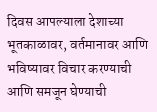दिवस आपल्याला देशाच्या भूतकाळावर, वर्तमानावर आणि भविष्यावर विचार करण्याची आणि समजून घेण्याची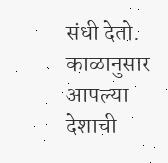संधी देतो. काळानुसार आपल्या देशाची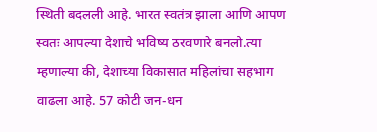स्थिती बदलली आहे. भारत स्वतंत्र झाला आणि आपण स्वतः आपल्या देशाचे भविष्य ठरवणारे बनलो.त्या म्हणाल्या की, देशाच्या विकासात महिलांचा सहभाग वाढला आहे. 57 कोटी जन-धन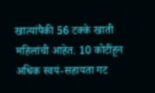खात्यांपैकी 56 टक्के खाती महिलांची आहेत. 10 कोटींहून अधिक स्वयं-सहायता गट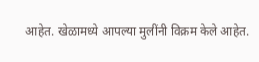आहेत. खेळामध्ये आपल्या मुलींनी विक्रम केले आहेत.